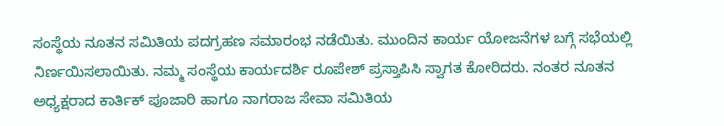ಸಂಸ್ಥೆಯ ನೂತನ ಸಮಿತಿಯ ಪದಗ್ರಹಣ ಸಮಾರಂಭ ನಡೆಯಿತು. ಮುಂದಿನ ಕಾರ್ಯ ಯೋಜನೆಗಳ ಬಗ್ಗೆ ಸಭೆಯಲ್ಲಿ ನಿರ್ಣಯಿಸಲಾಯಿತು. ನಮ್ಮ ಸಂಸ್ಥೆಯ ಕಾರ್ಯದರ್ಶಿ ರೂಪೇಶ್ ಪ್ರಸ್ತಾಪಿಸಿ ಸ್ವಾಗತ ಕೋರಿದರು. ನಂತರ ನೂತನ ಅಧ್ಯಕ್ಷರಾದ ಕಾರ್ತಿಕ್ ಪೂಜಾರಿ ಹಾಗೂ ನಾಗರಾಜ ಸೇವಾ ಸಮಿತಿಯ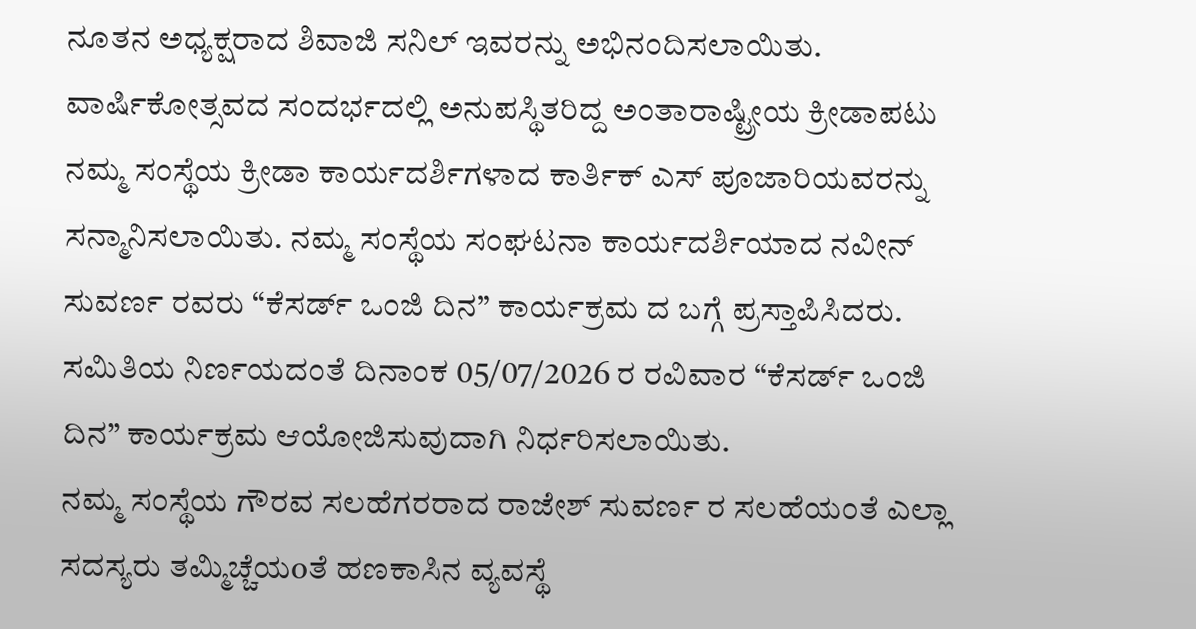ನೂತನ ಅಧ್ಯಕ್ಷರಾದ ಶಿವಾಜಿ ಸನಿಲ್ ಇವರನ್ನು ಅಭಿನಂದಿಸಲಾಯಿತು.
ವಾರ್ಷಿಕೋತ್ಸವದ ಸಂದರ್ಭದಲ್ಲಿ ಅನುಪಸ್ಥಿತರಿದ್ದ ಅಂತಾರಾಷ್ಟ್ರೀಯ ಕ್ರೀಡಾಪಟು ನಮ್ಮ ಸಂಸ್ಥೆಯ ಕ್ರೀಡಾ ಕಾರ್ಯದರ್ಶಿಗಳಾದ ಕಾರ್ತಿಕ್ ಎಸ್ ಪೂಜಾರಿಯವರನ್ನು ಸನ್ಮಾನಿಸಲಾಯಿತು. ನಮ್ಮ ಸಂಸ್ಥೆಯ ಸಂಘಟನಾ ಕಾರ್ಯದರ್ಶಿಯಾದ ನವೀನ್ ಸುವರ್ಣ ರವರು “ಕೆಸರ್ಡ್ ಒಂಜಿ ದಿನ” ಕಾರ್ಯಕ್ರಮ ದ ಬಗ್ಗೆ ಪ್ರಸ್ತಾಪಿಸಿದರು. ಸಮಿತಿಯ ನಿರ್ಣಯದಂತೆ ದಿನಾಂಕ 05/07/2026 ರ ರವಿವಾರ “ಕೆಸರ್ಡ್ ಒಂಜಿ ದಿನ” ಕಾರ್ಯಕ್ರಮ ಆಯೋಜಿಸುವುದಾಗಿ ನಿರ್ಧರಿಸಲಾಯಿತು.
ನಮ್ಮ ಸಂಸ್ಥೆಯ ಗೌರವ ಸಲಹೆಗರರಾದ ರಾಜೇಶ್ ಸುವರ್ಣ ರ ಸಲಹೆಯಂತೆ ಎಲ್ಲಾ ಸದಸ್ಯರು ತಮ್ಮಿಚ್ಚೆಯoತೆ ಹಣಕಾಸಿನ ವ್ಯವಸ್ಥೆ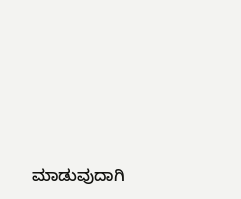ಮಾಡುವುದಾಗಿ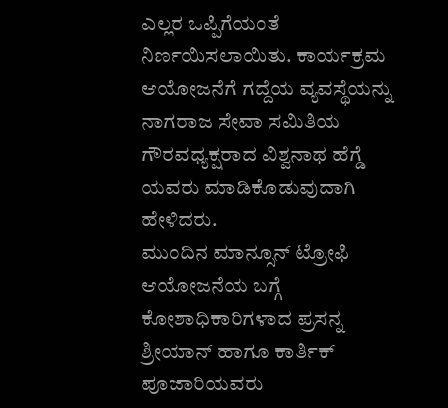ಎಲ್ಲರ ಒಪ್ಪಿಗೆಯಂತೆ ನಿರ್ಣಯಿಸಲಾಯಿತು. ಕಾರ್ಯಕ್ರಮ ಆಯೋಜನೆಗೆ ಗದ್ದೆಯ ವ್ಯವಸ್ಥೆಯನ್ನು ನಾಗರಾಜ ಸೇವಾ ಸಮಿತಿಯ ಗೌರವಧ್ಯಕ್ಷರಾದ ವಿಶ್ವನಾಥ ಹೆಗ್ಡೆ ಯವರು ಮಾಡಿಕೊಡುವುದಾಗಿ ಹೇಳಿದರು.
ಮುಂದಿನ ಮಾನ್ಸೂನ್ ಟ್ರೋಫಿ ಆಯೋಜನೆಯ ಬಗ್ಗೆ ಕೋಶಾಧಿಕಾರಿಗಳಾದ ಪ್ರಸನ್ನ ಶ್ರೀಯಾನ್ ಹಾಗೂ ಕಾರ್ತಿಕ್ ಪೂಜಾರಿಯವರು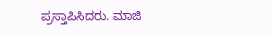ಪ್ರಸ್ತಾಪಿಸಿದರು. ಮಾಜಿ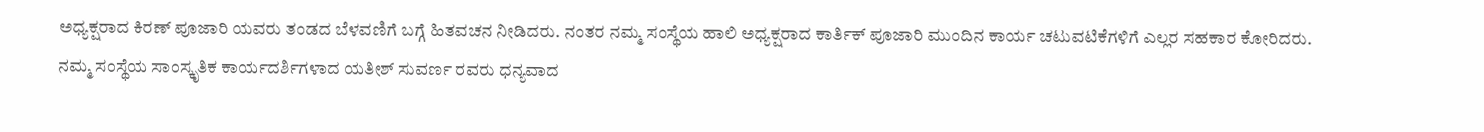ಅಧ್ಯಕ್ಷರಾದ ಕಿರಣ್ ಪೂಜಾರಿ ಯವರು ತಂಡದ ಬೆಳವಣಿಗೆ ಬಗ್ಗೆ ಹಿತವಚನ ನೀಡಿದರು. ನಂತರ ನಮ್ಮ ಸಂಸ್ಥೆಯ ಹಾಲಿ ಅಧ್ಯಕ್ಷರಾದ ಕಾರ್ತಿಕ್ ಪೂಜಾರಿ ಮುಂದಿನ ಕಾರ್ಯ ಚಟುವಟಿಕೆಗಳಿಗೆ ಎಲ್ಲರ ಸಹಕಾರ ಕೋರಿದರು.
ನಮ್ಮ ಸಂಸ್ಥೆಯ ಸಾಂಸ್ಕೃತಿಕ ಕಾರ್ಯದರ್ಶಿಗಳಾದ ಯತೀಶ್ ಸುವರ್ಣ ರವರು ಧನ್ಯವಾದ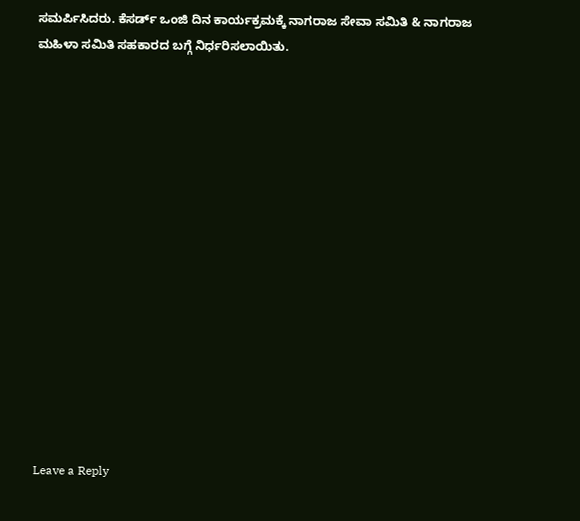ಸಮರ್ಪಿಸಿದರು. ಕೆಸರ್ಡ್ ಒಂಜಿ ದಿನ ಕಾರ್ಯಕ್ರಮಕ್ಕೆ ನಾಗರಾಜ ಸೇವಾ ಸಮಿತಿ & ನಾಗರಾಜ ಮಹಿಳಾ ಸಮಿತಿ ಸಹಕಾರದ ಬಗ್ಗೆ ನಿರ್ಧರಿಸಲಾಯಿತು.















Leave a Reply